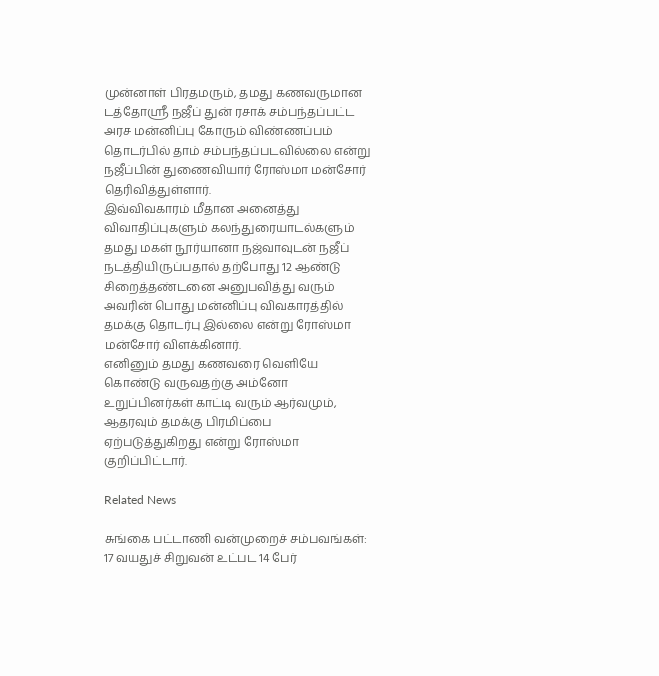முன்னாள் பிரதமரும், தமது கணவருமான டத்தோஸ்ரீ நஜீப் துன் ரசாக் சம்பந்தப்பட்ட அரச மன்னிப்பு கோரும் விண்ணப்பம் தொடர்பில் தாம் சம்பந்தப்படவில்லை என்று நஜீப்பின் துணைவியார் ரோஸ்மா மன்சோர் தெரிவித்துள்ளார்.
இவ்விவகாரம் மீதான அனைத்து விவாதிப்புகளும் கலந்துரையாடல்களும் தமது மகள் நூர்யானா நஜ்வாவுடன் நஜீப் நடத்தியிருப்பதால் தற்போது 12 ஆண்டு சிறைத்தண்டனை அனுபவித்து வரும் அவரின் பொது மன்னிப்பு விவகாரத்தில் தமக்கு தொடர்பு இல்லை என்று ரோஸ்மா மன்சோர் விளக்கினார்.
எனினும் தமது கணவரை வெளியே கொண்டு வருவதற்கு அம்னோ உறுப்பினர்கள் காட்டி வரும் ஆர்வமும், ஆதரவும் தமக்கு பிரமிப்பை ஏற்படுத்துகிறது என்று ரோஸ்மா குறிப்பிட்டார்.

Related News

சுங்கை பட்டாணி வன்முறைச் சம்பவங்கள்: 17 வயதுச் சிறுவன் உட்பட 14 பேர்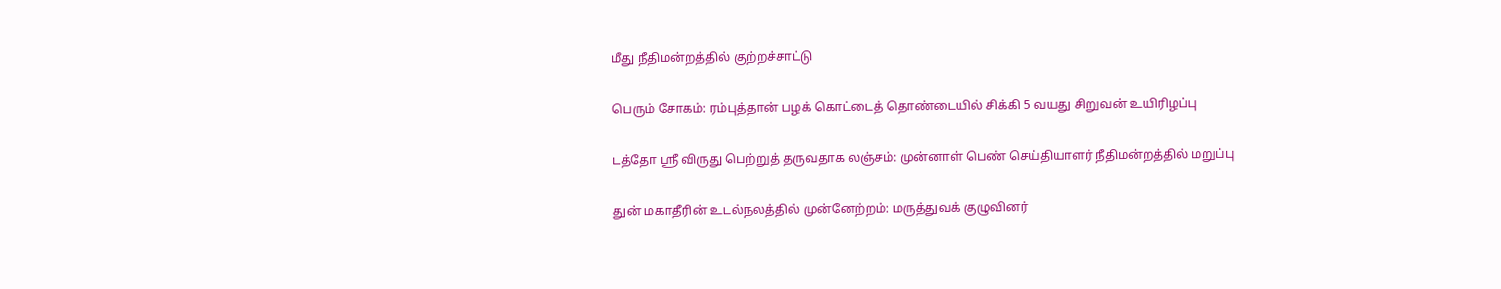மீது நீதிமன்றத்தில் குற்றச்சாட்டு

பெரும் சோகம்: ரம்புத்தான் பழக் கொட்டைத் தொண்டையில் சிக்கி 5 வயது சிறுவன் உயிரிழப்பு

டத்தோ ஸ்ரீ விருது பெற்றுத் தருவதாக லஞ்சம்: முன்னாள் பெண் செய்தியாளர் நீதிமன்றத்தில் மறுப்பு

துன் மகாதீரின் உடல்நலத்தில் முன்னேற்றம்: மருத்துவக் குழுவினர்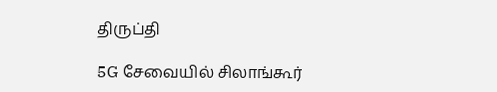திருப்தி

5G சேவையில் சிலாங்கூர்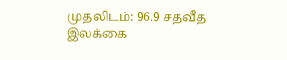முதலிடம்: 96.9 சதவீத இலக்கை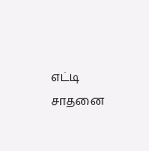எட்டி சாதனை